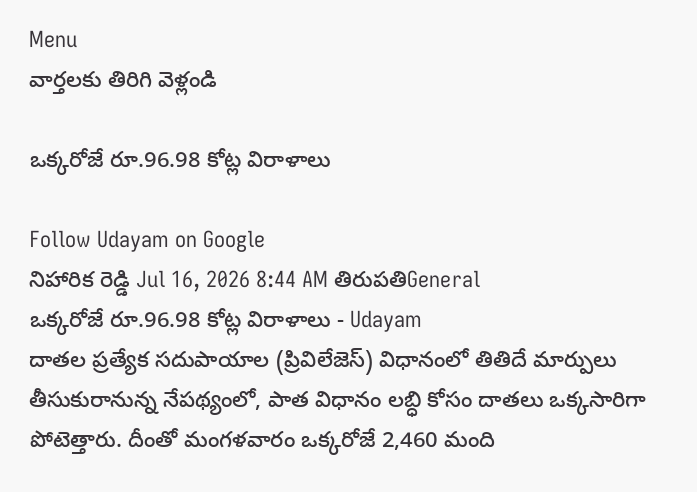Menu
వార్తలకు తిరిగి వెళ్లండి

ఒక్కరోజే రూ.96.98 కోట్ల విరాళాలు

Follow Udayam on Google
నిహారిక రెడ్డి Jul 16, 2026 8:44 AM తిరుపతిGeneral
ఒక్కరోజే రూ.96.98 కోట్ల విరాళాలు - Udayam
దాతల ప్రత్యేక సదుపాయాల (ప్రివిలేజెస్) విధానంలో తితిదే మార్పులు తీసుకురానున్న నేపథ్యంలో, పాత విధానం లబ్ధి కోసం దాతలు ఒక్కసారిగా పోటెత్తారు. దీంతో మంగళవారం ఒక్కరోజే 2,460 మంది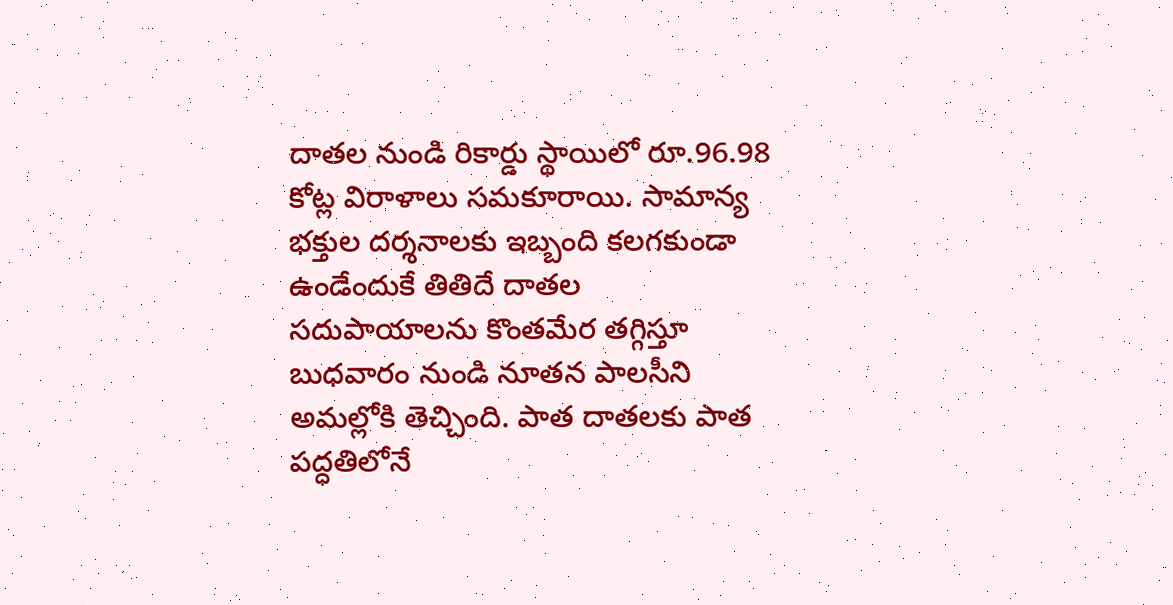దాతల నుండి రికార్డు స్థాయిలో రూ.96.98 కోట్ల విరాళాలు సమకూరాయి. సామాన్య భక్తుల దర్శనాలకు ఇబ్బంది కలగకుండా ఉండేందుకే తితిదే దాతల సదుపాయాలను కొంతమేర తగ్గిస్తూ బుధవారం నుండి నూతన పాలసీని అమల్లోకి తెచ్చింది. పాత దాతలకు పాత పద్ధతిలోనే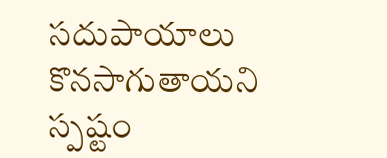సదుపాయాలు కొనసాగుతాయని స్పష్టం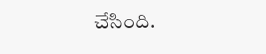చేసింది.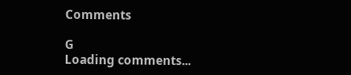Comments

G
Loading comments...